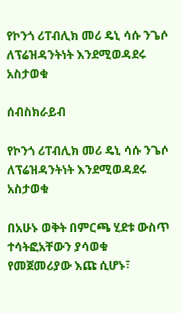የኮንጎ ሪፐብሊክ መሪ ዴኒ ሳሱ ንጌሶ ለፕሬዝዳንትነት እንደሚወዳደሩ አስታወቁ

ሰብስክራይብ

የኮንጎ ሪፐብሊክ መሪ ዴኒ ሳሱ ንጌሶ ለፕሬዝዳንትነት እንደሚወዳደሩ አስታወቁ

በአሁኑ ወቅት በምርጫ ሂደቱ ውስጥ ተሳትፎአቸውን ያሳወቁ የመጀመሪያው እጩ ሲሆኑ፣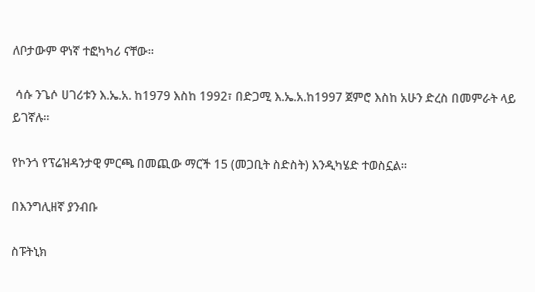ለቦታውም ዋነኛ ተፎካካሪ ናቸው።

 ሳሱ ንጌሶ ሀገሪቱን እ.ኤ.አ. ከ1979 እስከ 1992፣ በድጋሚ እ.ኤ.አ.ከ1997 ጀምሮ እስከ አሁን ድረስ በመምራት ላይ ይገኛሉ።

የኮንጎ የፕሬዝዳንታዊ ምርጫ በመጪው ማርች 15 (መጋቢት ስድስት) እንዲካሄድ ተወስኗል።

በእንግሊዘኛ ያንብቡ

ስፑትኒክ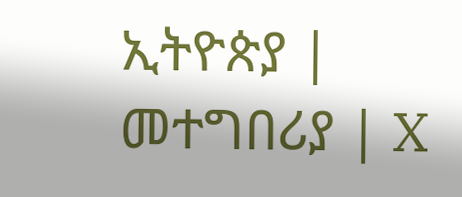ኢትዮጵያ | መተግበሪያ | X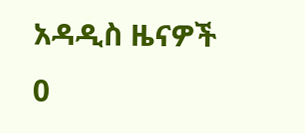አዳዲስ ዜናዎች
0